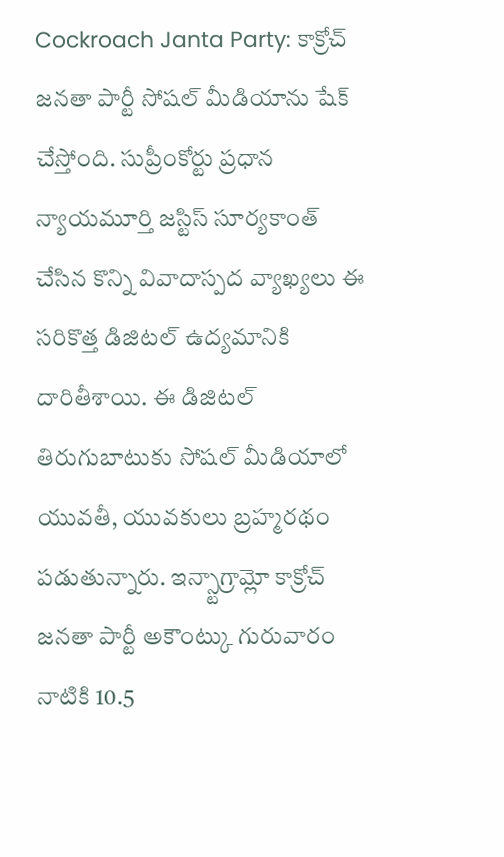Cockroach Janta Party: కాక్రోచ్ జనతా పార్టీ సోషల్ మీడియాను షేక్ చేస్తోంది. సుప్రీంకోర్టు ప్రధాన న్యాయమూర్తి జస్టిస్ సూర్యకాంత్ చేసిన కొన్ని వివాదాస్పద వ్యాఖ్యలు ఈ సరికొత్త డిజిటల్ ఉద్యమానికి దారితీశాయి. ఈ డిజిటల్ తిరుగుబాటుకు సోషల్ మీడియాలో యువతీ, యువకులు బ్రహ్మరథం పడుతున్నారు. ఇన్స్టాగ్రామ్లో కాక్రోచ్ జనతా పార్టీ అకౌంట్కు గురువారం నాటికి 10.5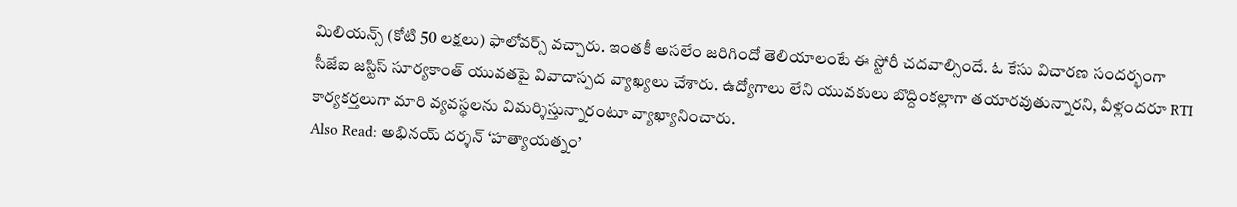మిలియన్స్ (కోటి 50 లక్షలు) ఫాలోవర్స్ వచ్చారు. ఇంతకీ అసలేం జరిగిందో తెలియాలంటే ఈ స్టోరీ చదవాల్సిందే. ఓ కేసు విచారణ సందర్భంగా సీజేఐ జస్టిస్ సూర్యకాంత్ యువతపై వివాదాస్పద వ్యాఖ్యలు చేశారు. ఉద్యోగాలు లేని యువకులు బొద్దింకల్లాగా తయారవుతున్నారని, వీళ్లందరూ RTI కార్యకర్తలుగా మారి వ్యవస్థలను విమర్శిస్తున్నారంటూ వ్యాఖ్యానించారు.
Also Read: అభినయ్ దర్శన్ ‘హత్యాయత్నం’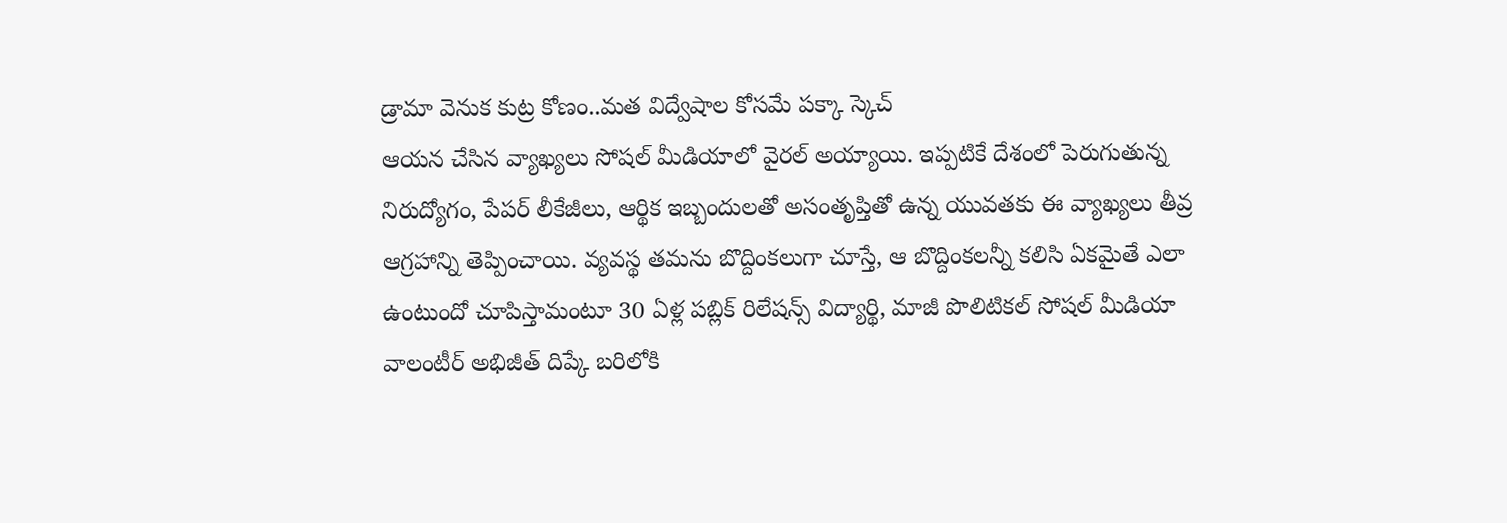డ్రామా వెనుక కుట్ర కోణం..మత విద్వేషాల కోసమే పక్కా స్కెచ్
ఆయన చేసిన వ్యాఖ్యలు సోషల్ మీడియాలో వైరల్ అయ్యాయి. ఇప్పటికే దేశంలో పెరుగుతున్న నిరుద్యోగం, పేపర్ లీకేజీలు, ఆర్థిక ఇబ్బందులతో అసంతృప్తితో ఉన్న యువతకు ఈ వ్యాఖ్యలు తీవ్ర ఆగ్రహాన్ని తెప్పించాయి. వ్యవస్థ తమను బొద్దింకలుగా చూస్తే, ఆ బొద్దింకలన్నీ కలిసి ఏకమైతే ఎలా ఉంటుందో చూపిస్తామంటూ 30 ఏళ్ల పబ్లిక్ రిలేషన్స్ విద్యార్థి, మాజీ పొలిటికల్ సోషల్ మీడియా వాలంటీర్ అభిజీత్ దిప్కే బరిలోకి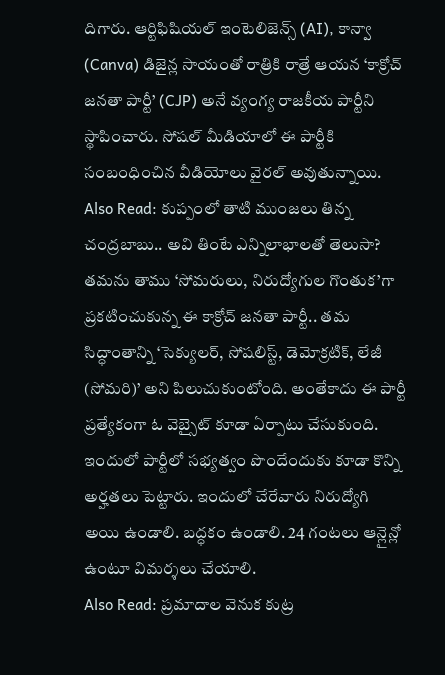దిగారు. ఆర్టిఫిషియల్ ఇంటెలిజెన్స్ (AI), కాన్వా (Canva) డిజైన్ల సాయంతో రాత్రికి రాత్రే ఆయన ‘కాక్రోచ్ జనతా పార్టీ’ (CJP) అనే వ్యంగ్య రాజకీయ పార్టీని స్థాపించారు. సోషల్ మీడియాలో ఈ పార్టీకి సంబంధించిన వీడియోలు వైరల్ అవుతున్నాయి.
Also Read: కుప్పంలో తాటి ముంజలు తిన్న చంద్రబాబు.. అవి తింటే ఎన్నిలాభాలతో తెలుసా?
తమను తాము ‘సోమరులు, నిరుద్యోగుల గొంతుక’గా ప్రకటించుకున్న ఈ కాక్రోచ్ జనతా పార్టీ.. తమ సిద్ధాంతాన్ని ‘సెక్యులర్, సోషలిస్ట్, డెమోక్రటిక్, లేజీ (సోమరి)’ అని పిలుచుకుంటోంది. అంతేకాదు ఈ పార్టీ ప్రత్యేకంగా ఓ వెబ్సైట్ కూడా ఏర్పాటు చేసుకుంది. ఇందులో పార్టీలో సభ్యత్వం పొందేందుకు కూడా కొన్ని అర్హతలు పెట్టారు. ఇందులో చేరేవారు నిరుద్యోగి అయి ఉండాలి. బద్ధకం ఉండాలి. 24 గంటలు ఆన్లైన్లో ఉంటూ విమర్శలు చేయాలి.
Also Read: ప్రమాదాల వెనుక కుట్ర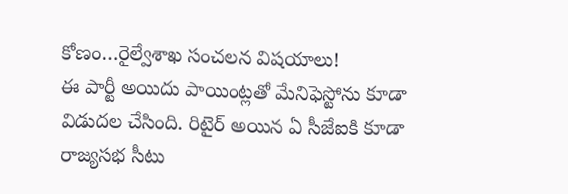కోణం…రైల్వేశాఖ సంచలన విషయాలు!
ఈ పార్టీ అయిదు పాయింట్లతో మేనిఫెస్టోను కూడా విడుదల చేసింది. రిటైర్ అయిన ఏ సీజేఐకి కూడా రాజ్యసభ సీటు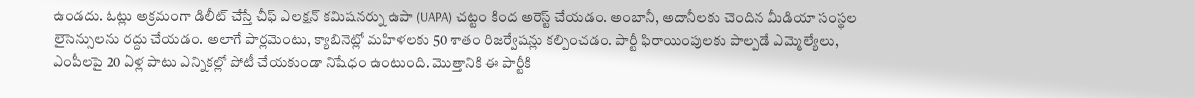ఉండదు. ఓట్లు అక్రమంగా డిలీట్ చేస్తే చీఫ్ ఎలక్షన్ కమిషనర్ను ఉపా (UAPA) చట్టం కింద అరెస్ట్ చేయడం. అంబానీ, అదానీలకు చెందిన మీడియా సంస్థల లైసెన్సులను రద్దు చేయడం. అలాగే పార్లమెంటు, క్యాబినెట్లో మహిళలకు 50 శాతం రిజర్వేషన్లు కల్పించడం. పార్టీ ఫిరాయింపులకు పాల్పడే ఎమ్మెల్యేలు, ఎంపీలపై 20 ఏళ్ల పాటు ఎన్నికల్లో పోటీ చేయకుండా నిషేధం ఉంటుంది. మొత్తానికి ఈ పార్టీకి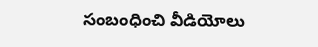సంబంధించి వీడియోలు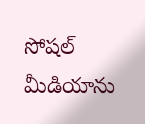సోషల్ మీడియాను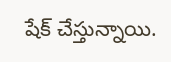షేక్ చేస్తున్నాయి.